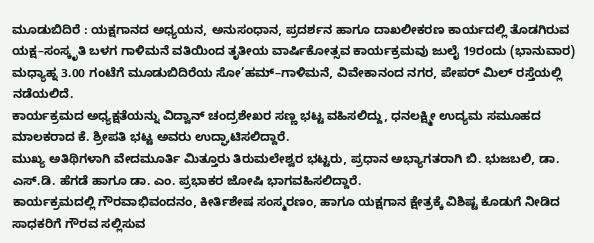ಮೂಡುಬಿದಿರೆ : ಯಕ್ಷಗಾನದ ಅಧ್ಯಯನ, ಅನುಸಂಧಾನ, ಪ್ರದರ್ಶನ ಹಾಗೂ ದಾಖಲೀಕರಣ ಕಾರ್ಯದಲ್ಲಿ ತೊಡಗಿರುವ ಯಕ್ಷ–ಸಂಸ್ಕೃತಿ ಬಳಗ ಗಾಳಿಮನೆ ವತಿಯಿಂದ ತೃತೀಯ ವಾರ್ಷಿಕೋತ್ಸವ ಕಾರ್ಯಕ್ರಮವು ಜುಲೈ 19ರಂದು (ಭಾನುವಾರ) ಮಧ್ಯಾಹ್ನ 3.00 ಗಂಟೆಗೆ ಮೂಡುಬಿದಿರೆಯ ಸೋ’ಹಮ್–ಗಾಳಿಮನೆ, ವಿವೇಕಾನಂದ ನಗರ, ಪೇಪರ್ ಮಿಲ್ ರಸ್ತೆಯಲ್ಲಿ ನಡೆಯಲಿದೆ.
ಕಾರ್ಯಕ್ರಮದ ಅಧ್ಯಕ್ಷತೆಯನ್ನು ವಿದ್ವಾನ್ ಚಂದ್ರಶೇಖರ ಸಣ್ಣ ಭಟ್ಟ ವಹಿಸಲಿದ್ದು, ಧನಲಕ್ಷ್ಮೀ ಉದ್ಯಮ ಸಮೂಹದ ಮಾಲಕರಾದ ಕೆ. ಶ್ರೀಪತಿ ಭಟ್ಟ ಅವರು ಉದ್ಘಾಟಿಸಲಿದ್ದಾರೆ.
ಮುಖ್ಯ ಅತಿಥಿಗಳಾಗಿ ವೇದಮೂರ್ತಿ ಮಿತ್ತೂರು ತಿರುಮಲೇಶ್ವರ ಭಟ್ಟರು, ಪ್ರಧಾನ ಅಭ್ಯಾಗತರಾಗಿ ಬಿ. ಭುಜಬಲಿ, ಡಾ. ಎಸ್.ಡಿ. ಹೆಗಡೆ ಹಾಗೂ ಡಾ. ಎಂ. ಪ್ರಭಾಕರ ಜೋಷಿ ಭಾಗವಹಿಸಲಿದ್ದಾರೆ.
ಕಾರ್ಯಕ್ರಮದಲ್ಲಿ ಗೌರವಾಭಿವಂದನಂ, ಕೀರ್ತಿಶೇಷ ಸಂಸ್ಮರಣಂ, ಹಾಗೂ ಯಕ್ಷಗಾನ ಕ್ಷೇತ್ರಕ್ಕೆ ವಿಶಿಷ್ಟ ಕೊಡುಗೆ ನೀಡಿದ ಸಾಧಕರಿಗೆ ಗೌರವ ಸಲ್ಲಿಸುವ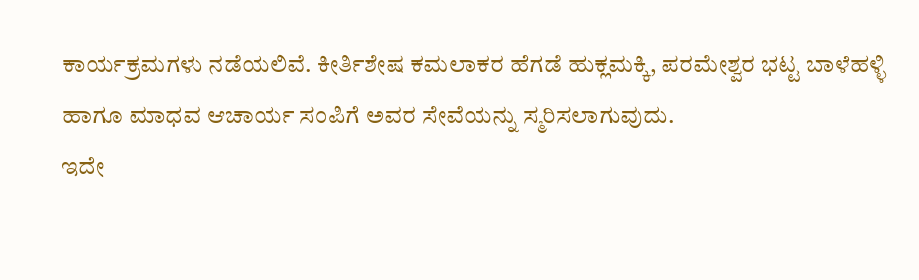ಕಾರ್ಯಕ್ರಮಗಳು ನಡೆಯಲಿವೆ. ಕೀರ್ತಿಶೇಷ ಕಮಲಾಕರ ಹೆಗಡೆ ಹುಕ್ಲಮಕ್ಕಿ, ಪರಮೇಶ್ವರ ಭಟ್ಟ ಬಾಳೆಹಳ್ಳಿ ಹಾಗೂ ಮಾಧವ ಆಚಾರ್ಯ ಸಂಪಿಗೆ ಅವರ ಸೇವೆಯನ್ನು ಸ್ಮರಿಸಲಾಗುವುದು.
ಇದೇ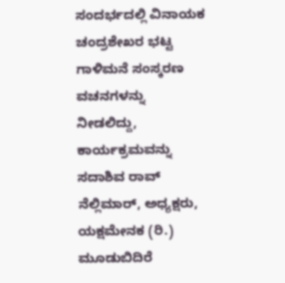ಸಂದರ್ಭದಲ್ಲಿ ವಿನಾಯಕ ಚಂದ್ರಶೇಖರ ಭಟ್ಟ ಗಾಳಿಮನೆ ಸಂಸ್ಕರಣ ವಚನಗಳನ್ನು ನೀಡಲಿದ್ದು, ಕಾರ್ಯಕ್ರಮವನ್ನು ಸದಾಶಿವ ರಾವ್ ನೆಲ್ಲಿಮಾರ್, ಅಧ್ಯಕ್ಷರು, ಯಕ್ಷಮೇನಕ (ರಿ.) ಮೂಡುಬಿದಿರೆ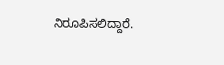ನಿರೂಪಿಸಲಿದ್ದಾರೆ.